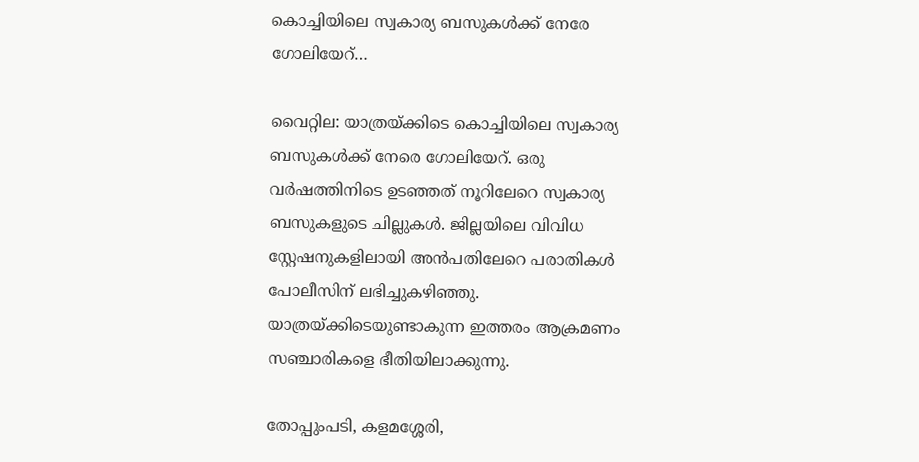കൊച്ചിയിലെ സ്വകാര്യ ബസുകള്‍ക്ക് നേരേ ഗോലിയേറ്‌…

വൈറ്റില: യാത്രയ്ക്കിടെ കൊച്ചിയിലെ സ്വകാര്യ ബസുകള്‍ക്ക് നേരെ ഗോലിയേറ്. ഒരു വര്‍ഷത്തിനിടെ ഉടഞ്ഞത് നൂറിലേറെ സ്വകാര്യ ബസുകളുടെ ചില്ലുകള്‍. ജില്ലയിലെ വിവിധ സ്റ്റേഷനുകളിലായി അന്‍പതിലേറെ പരാതികള്‍ പോലീസിന് ലഭിച്ചുകഴിഞ്ഞു. യാത്രയ്ക്കിടെയുണ്ടാകുന്ന ഇത്തരം ആക്രമണം സഞ്ചാരികളെ ഭീതിയിലാക്കുന്നു.

തോപ്പുംപടി, കളമശ്ശേരി,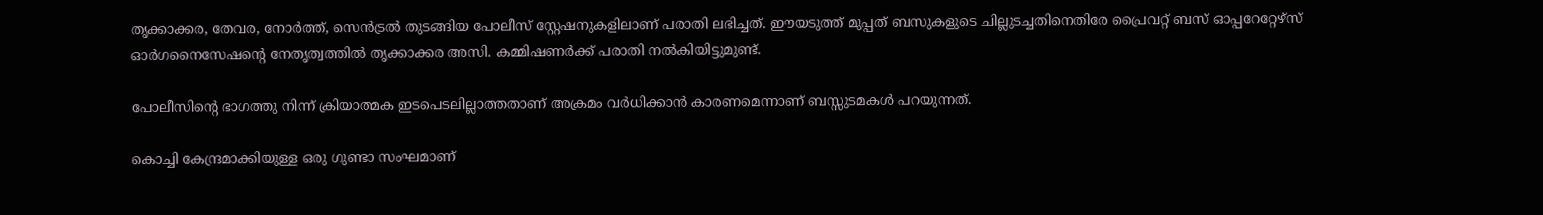തൃക്കാക്കര, തേവര, നോര്‍ത്ത്, സെന്‍ട്രല്‍ തുടങ്ങിയ പോലീസ് സ്റ്റേഷനുകളിലാണ് പരാതി ലഭിച്ചത്. ഈയടുത്ത് മുപ്പത് ബസുകളുടെ ചില്ലുടച്ചതിനെതിരേ പ്രൈവറ്റ് ബസ് ഓപ്പറേറ്റേഴ്‌സ് ഓര്‍ഗനൈസേഷന്റെ നേതൃത്വത്തില്‍ തൃക്കാക്കര അസി. കമ്മിഷണര്‍ക്ക് പരാതി നല്‍കിയിട്ടുമുണ്ട്.

പോലീസിന്റെ ഭാഗത്തു നിന്ന് ക്രിയാത്മക ഇടപെടലില്ലാത്തതാണ് അക്രമം വര്‍ധിക്കാന്‍ കാരണമെന്നാണ് ബസ്സുടമകള്‍ പറയുന്നത്.

കൊച്ചി കേന്ദ്രമാക്കിയുള്ള ഒരു ഗുണ്ടാ സംഘമാണ്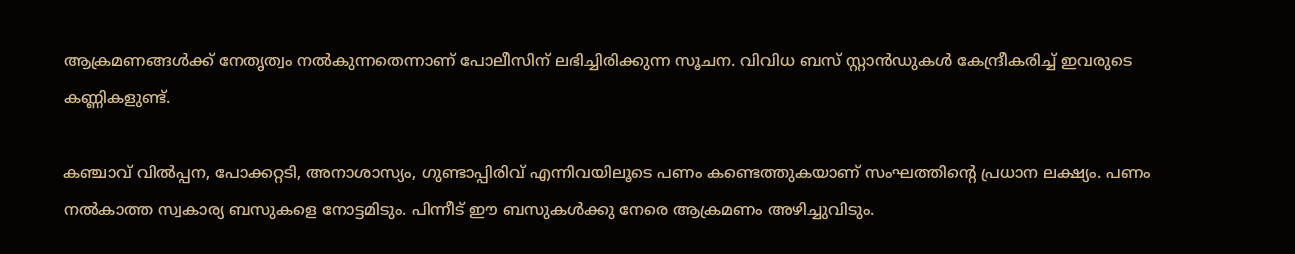ആക്രമണങ്ങള്‍ക്ക് നേതൃത്വം നല്‍കുന്നതെന്നാണ് പോലീസിന് ലഭിച്ചിരിക്കുന്ന സൂചന. വിവിധ ബസ് സ്റ്റാന്‍ഡുകള്‍ കേന്ദ്രീകരിച്ച് ഇവരുടെ കണ്ണികളുണ്ട്.

കഞ്ചാവ് വില്‍പ്പന, പോക്കറ്റടി, അനാശാസ്യം, ഗുണ്ടാപ്പിരിവ് എന്നിവയിലൂടെ പണം കണ്ടെത്തുകയാണ് സംഘത്തിന്റെ പ്രധാന ലക്ഷ്യം. പണം നല്‍കാത്ത സ്വകാര്യ ബസുകളെ നോട്ടമിടും. പിന്നീട് ഈ ബസുകള്‍ക്കു നേരെ ആക്രമണം അഴിച്ചുവിടും.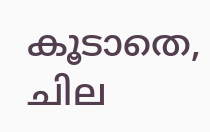കൂടാതെ, ചില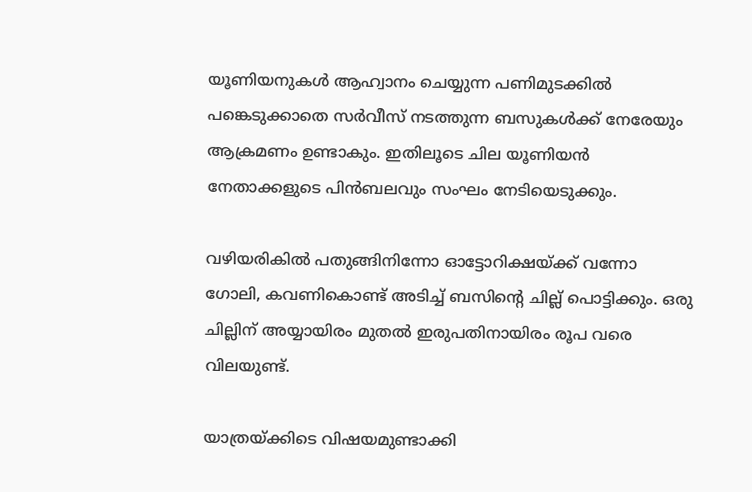യൂണിയനുകള്‍ ആഹ്വാനം ചെയ്യുന്ന പണിമുടക്കില്‍ പങ്കെടുക്കാതെ സര്‍വീസ് നടത്തുന്ന ബസുകള്‍ക്ക് നേരേയും ആക്രമണം ഉണ്ടാകും. ഇതിലൂടെ ചില യൂണിയന്‍ നേതാക്കളുടെ പിന്‍ബലവും സംഘം നേടിയെടുക്കും.

വഴിയരികില്‍ പതുങ്ങിനിന്നോ ഓട്ടോറിക്ഷയ്ക്ക് വന്നോ ഗോലി, കവണികൊണ്ട് അടിച്ച് ബസിന്റെ ചില്ല് പൊട്ടിക്കും. ഒരു ചില്ലിന് അയ്യായിരം മുതല്‍ ഇരുപതിനായിരം രൂപ വരെ വിലയുണ്ട്.

യാത്രയ്ക്കിടെ വിഷയമുണ്ടാക്കി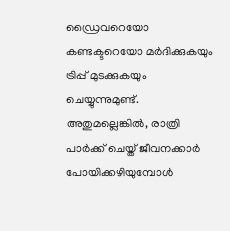ഡ്രൈവറെയോ കണ്ടക്ടറെയോ മര്‍ദിക്കുകയും ട്രിപ്പ് മുടക്കുകയും ചെയ്യുന്നുമുണ്ട്. അതുമല്ലെങ്കില്‍, രാത്രി പാര്‍ക്ക് ചെയ്ത് ജീവനക്കാര്‍ പോയിക്കഴിയുമ്പോള്‍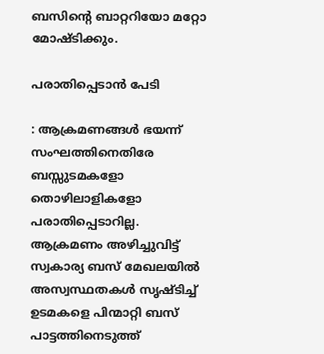ബസിന്റെ ബാറ്ററിയോ മറ്റോ മോഷ്ടിക്കും.

പരാതിപ്പെടാന്‍ പേടി

: ആക്രമണങ്ങള്‍ ഭയന്ന് സംഘത്തിനെതിരേ ബസ്സുടമകളോ തൊഴിലാളികളോ പരാതിപ്പെടാറില്ല. ആക്രമണം അഴിച്ചുവിട്ട് സ്വകാര്യ ബസ് മേഖലയില്‍ അസ്വസ്ഥതകള്‍ സൃഷ്ടിച്ച് ഉടമകളെ പിന്മാറ്റി ബസ് പാട്ടത്തിനെടുത്ത്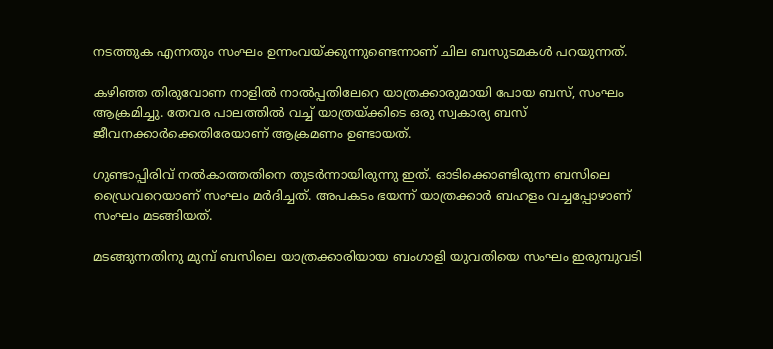നടത്തുക എന്നതും സംഘം ഉന്നംവയ്ക്കുന്നുണ്ടെന്നാണ് ചില ബസുടമകള്‍ പറയുന്നത്.

കഴിഞ്ഞ തിരുവോണ നാളില്‍ നാല്‍പ്പതിലേറെ യാത്രക്കാരുമായി പോയ ബസ്, സംഘം ആക്രമിച്ചു. തേവര പാലത്തില്‍ വച്ച് യാത്രയ്ക്കിടെ ഒരു സ്വകാര്യ ബസ് ജീവനക്കാര്‍ക്കെതിരേയാണ് ആക്രമണം ഉണ്ടായത്.

ഗുണ്ടാപ്പിരിവ് നല്‍കാത്തതിനെ തുടര്‍ന്നായിരുന്നു ഇത്. ഓടിക്കൊണ്ടിരുന്ന ബസിലെ ഡ്രൈവറെയാണ് സംഘം മര്‍ദിച്ചത്. അപകടം ഭയന്ന് യാത്രക്കാര്‍ ബഹളം വച്ചപ്പോഴാണ് സംഘം മടങ്ങിയത്.

മടങ്ങുന്നതിനു മുമ്പ് ബസിലെ യാത്രക്കാരിയായ ബംഗാളി യുവതിയെ സംഘം ഇരുമ്പുവടി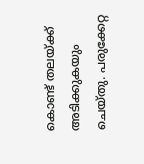കൊണ്ട് തലയ്ക്ക് അടിക്കുകയും ചെയ്തു. പരുക്കേറ്റ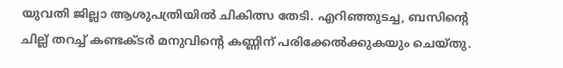യുവതി ജില്ലാ ആശുപത്രിയില്‍ ചികിത്സ തേടി. എറിഞ്ഞുടച്ച, ബസിന്റെ ചില്ല് തറച്ച് കണ്ടക്ടര്‍ മനുവിന്റെ കണ്ണിന് പരിക്കേല്‍ക്കുകയും ചെയ്തു.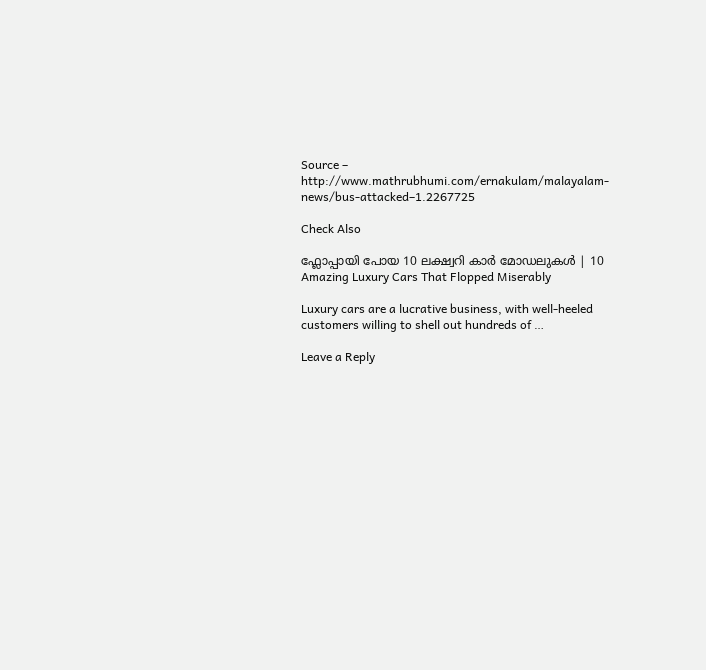Source – http://www.mathrubhumi.com/ernakulam/malayalam-news/bus-attacked–1.2267725

Check Also

ഫ്ലോപ്പായി പോയ 10 ലക്ഷ്വറി കാർ മോഡലുകൾ | 10 Amazing Luxury Cars That Flopped Miserably

Luxury cars are a lucrative business, with well-heeled customers willing to shell out hundreds of …

Leave a Reply